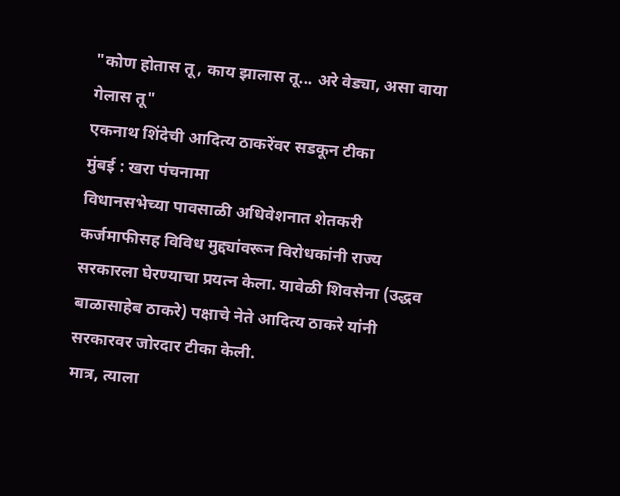"कोण होतास तू, काय झालास तू... अरे वेड्या, असा वाया गेलास तू"
एकनाथ शिंदेची आदित्य ठाकरेंवर सडकून टीका
मुंबई : खरा पंचनामा
विधानसभेच्या पावसाळी अधिवेशनात शेतकरी कर्जमाफीसह विविध मुद्द्यांवरून विरोधकांनी राज्य सरकारला घेरण्याचा प्रयत्न केला. यावेळी शिवसेना (उद्धव बाळासाहेब ठाकरे) पक्षाचे नेते आदित्य ठाकरे यांनी सरकारवर जोरदार टीका केली.
मात्र, त्याला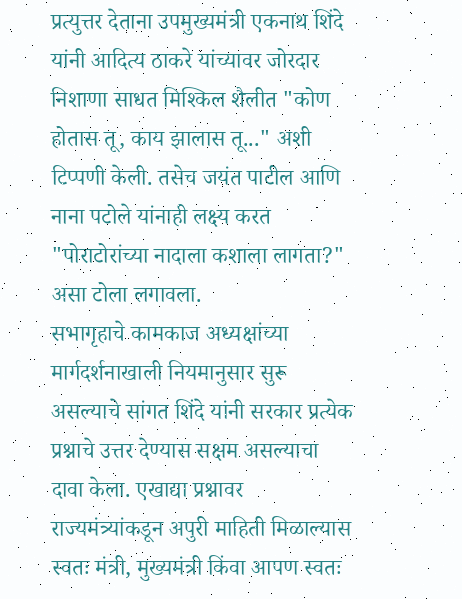प्रत्युत्तर देताना उपमुख्यमंत्री एकनाथ शिंदे यांनी आदित्य ठाकरे यांच्यावर जोरदार निशाणा साधत मिश्किल शैलीत "कोण होतास तू, काय झालास तू..." अशी टिप्पणी केली. तसेच जयंत पाटील आणि नाना पटोले यांनाही लक्ष्य करत "पोराटोरांच्या नादाला कशाला लागता?" असा टोला लगावला.
सभागृहाचे कामकाज अध्यक्षांच्या मार्गदर्शनाखाली नियमानुसार सुरू असल्याचे सांगत शिंदे यांनी सरकार प्रत्येक प्रश्नाचे उत्तर देण्यास सक्षम असल्याचा दावा केला. एखाद्या प्रश्नावर राज्यमंत्र्यांकडून अपुरी माहिती मिळाल्यास स्वतः मंत्री, मुख्यमंत्री किंवा आपण स्वतः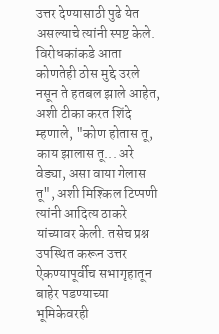उत्तर देण्यासाठी पुढे येत असल्याचे त्यांनी स्पष्ट केले.
विरोधकांकडे आता कोणतेही ठोस मुद्दे उरले नसून ते हतबल झाले आहेत, अशी टीका करत शिंदे म्हणाले, "कोण होतास तू, काय झालास तू... अरे वेड्या, असा वाया गेलास तू", अशी मिश्किल टिप्पणी त्यांनी आदित्य ठाकरे यांच्यावर केली. तसेच प्रश्न उपस्थित करून उत्तर ऐकण्यापूर्वीच सभागृहातून बाहेर पडण्याच्या भूमिकेवरही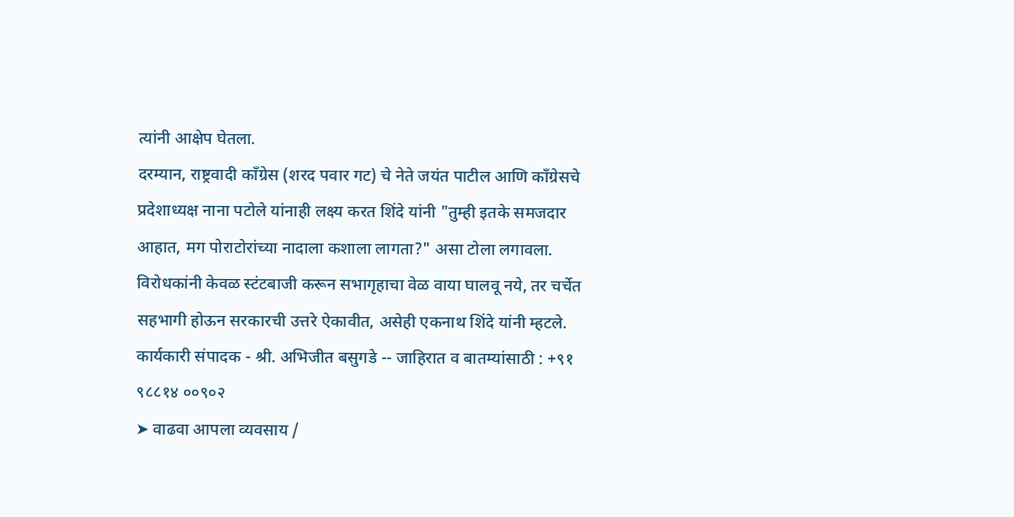त्यांनी आक्षेप घेतला.
दरम्यान, राष्ट्रवादी काँग्रेस (शरद पवार गट) चे नेते जयंत पाटील आणि काँग्रेसचे प्रदेशाध्यक्ष नाना पटोले यांनाही लक्ष्य करत शिंदे यांनी "तुम्ही इतके समजदार आहात, मग पोराटोरांच्या नादाला कशाला लागता?" असा टोला लगावला. विरोधकांनी केवळ स्टंटबाजी करून सभागृहाचा वेळ वाया घालवू नये, तर चर्चेत सहभागी होऊन सरकारची उत्तरे ऐकावीत, असेही एकनाथ शिंदे यांनी म्हटले.
कार्यकारी संपादक - श्री. अभिजीत बसुगडे -- जाहिरात व बातम्यांसाठी : +९१ ९८८१४ ००९०२
➤ वाढवा आपला व्यवसाय /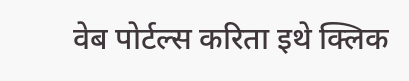वेब पोर्टल्स करिता इथे क्लिक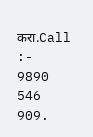करा.Call :- 9890 546 909.